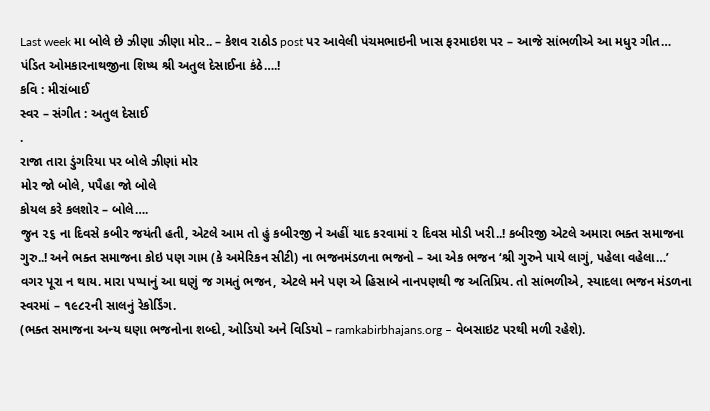Last week મા બોલે છે ઝીણા ઝીણા મોર.. – કેશવ રાઠોડ post પર આવેલી પંચમભાઇની ખાસ ફરમાઇશ પર – આજે સાંભળીએ આ મધુર ગીત… પંડિત ઓમકારનાથજીના શિષ્ય શ્રી અતુલ દેસાઈના કંઠે….!
કવિ : મીરાંબાઈ
સ્વર – સંગીત : અતુલ દેસાઈ
.
રાજા તારા ડુંગરિયા પર બોલે ઝીણાં મોર
મોર જો બોલે, પપૈહા જો બોલે
કોયલ કરે કલશોર – બોલે….
જુન ૨૬ ના દિવસે કબીર જયંતી હતી, એટલે આમ તો હું કબીરજી ને અહીં યાદ કરવામાં ૨ દિવસ મોડી ખરી..! કબીરજી એટલે અમારા ભક્ત સમાજના ગુરુ..! અને ભક્ત સમાજના કોઇ પણ ગામ (કે અમેરિકન સીટી) ના ભજનમંડળના ભજનો – આ એક ભજન ‘શ્રી ગુરુને પાયે લાગું, પહેલા વહેલા…’ વગર પૂરા ન થાય. મારા પપ્પાનું આ ઘણું જ ગમતું ભજન, એટલે મને પણ એ હિસાબે નાનપણથી જ અતિપ્રિય. તો સાંભળીએ, સ્યાદલા ભજન મંડળના સ્વરમાં – ૧૯૮૨ની સાલનું રેકોર્ડિંગ.
(ભક્ત સમાજના અન્ય ઘણા ભજનોના શબ્દો, ઓડિયો અને વિડિયો – ramkabirbhajans.org – વેબસાઇટ પરથી મળી રહેશે).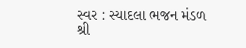સ્વર : સ્યાદલા ભજન મંડળ
શ્રી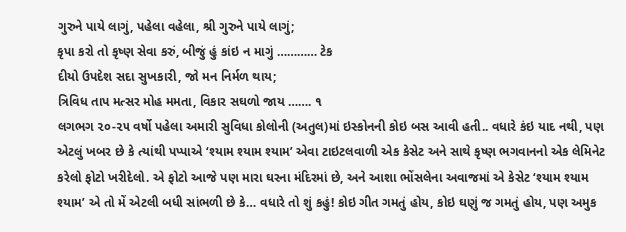ગુરુને પાયે લાગું, પહેલા વહેલા, શ્રી ગુરુને પાયે લાગું;
કૃપા કરો તો કૃષ્ણ સેવા કરું, બીજું હું કાંઇ ન માગું ………… ટેક
દીયો ઉપદેશ સદા સુખકારી, જો મન નિર્મળ થાય;
ત્રિવિધ તાપ મત્સર મોહ મમતા, વિકાર સઘળો જાય ……. ૧
લગભગ ૨૦-૨૫ વર્ષો પહેલા અમારી સુવિધા કોલોની (અતુલ)માં ઇસ્કોનની કોઇ બસ આવી હતી.. વધારે કંઇ યાદ નથી, પણ એટલું ખબર છે કે ત્યાંથી પપ્પાએ ‘શ્યામ શ્યામ શ્યામ’ એવા ટાઇટલવાળી એક કેસેટ અને સાથે કૃષ્ણ ભગવાનનો એક લેમિનેટ કરેલો ફોટો ખરીદેલો. એ ફોટો આજે પણ મારા ઘરના મંદિરમાં છે, અને આશા ભોંસલેના અવાજમાં એ કેસેટ ‘શ્યામ શ્યામ શ્યામ’ એ તો મેં એટલી બધી સાંભળી છે કે… વધારે તો શું કહું! કોઇ ગીત ગમતું હોય, કોઇ ઘણું જ ગમતું હોય, પણ અમુક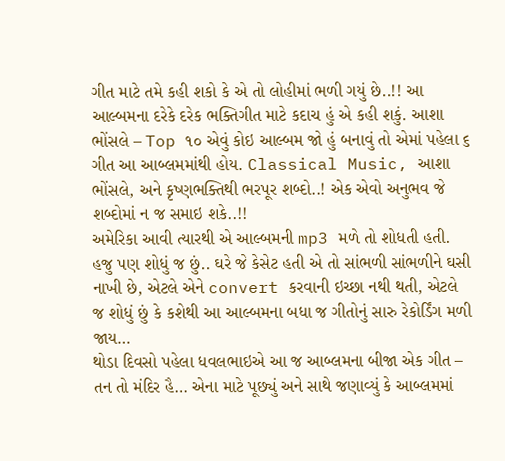ગીત માટે તમે કહી શકો કે એ તો લોહીમાં ભળી ગયું છે..!! આ આલ્બમના દરેકે દરેક ભક્તિગીત માટે કદાચ હું એ કહી શકું. આશા ભોંસલે – Top ૧૦ એવું કોઇ આલ્બમ જો હું બનાવું તો એમાં પહેલા ૬ ગીત આ આબ્લમમાંથી હોય. Classical Music, આશા ભોંસલે, અને કૃષ્ણભક્તિથી ભરપૂર શબ્દો..! એક એવો અનુભવ જે શબ્દોમાં ન જ સમાઇ શકે..!!
અમેરિકા આવી ત્યારથી એ આલ્બમની mp3 મળે તો શોધતી હતી. હજુ પણ શોધું જ છું.. ઘરે જે કેસેટ હતી એ તો સાંભળી સાંભળીને ઘસી નાખી છે, એટલે એને convert કરવાની ઇચ્છા નથી થતી, એટલે જ શોધું છું કે કશેથી આ આલ્બમના બધા જ ગીતોનું સારુ રેકોર્ડિંગ મળી જાય…
થોડા દિવસો પહેલા ધવલભાઇએ આ જ આબ્લમના બીજા એક ગીત – તન તો મંદિર હૈ… એના માટે પૂછ્યું અને સાથે જણાવ્યું કે આબ્લમમાં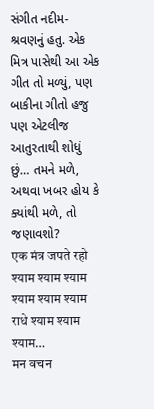સંગીત નદીમ-શ્રવણનું હતુ. એક મિત્ર પાસેથી આ એક ગીત તો મળ્યું, પણ બાકીના ગીતો હજુ પણ એટલીજ આતુરતાથી શોધું છું… તમને મળે, અથવા ખબર હોય કે ક્યાંથી મળે, તો જણાવશો?
एक मंत्र जपते रहो श्याम श्याम श्याम
श्याम श्याम श्याम
राधे श्याम श्याम श्याम…
मन वचन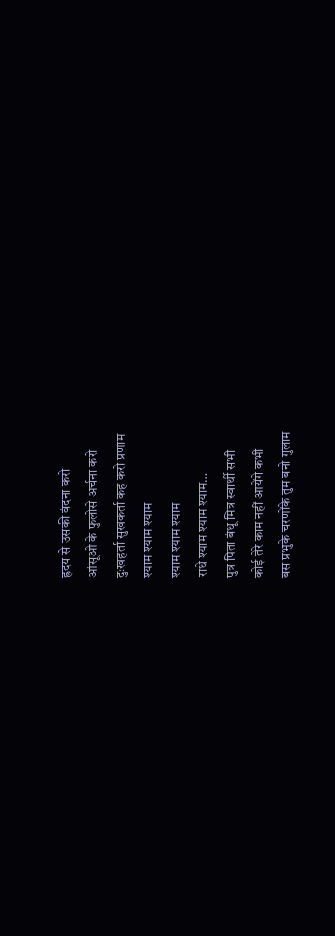ह्रदय से उसकी वंदना करो
आंसूओ के फुलोसे अर्चना करो
दुःखहर्ता सुखकर्ता कह करो प्रणाम
श्याम श्याम श्याम
श्याम श्याम श्याम
राधे श्याम श्याम श्याम…
पुत्र पिता बंधू मित्र स्वार्थी सभी
कोई तेरे काम नहीं आयेंगे कभी
बस प्रभुके चरणोंके तुम बनो गुलाम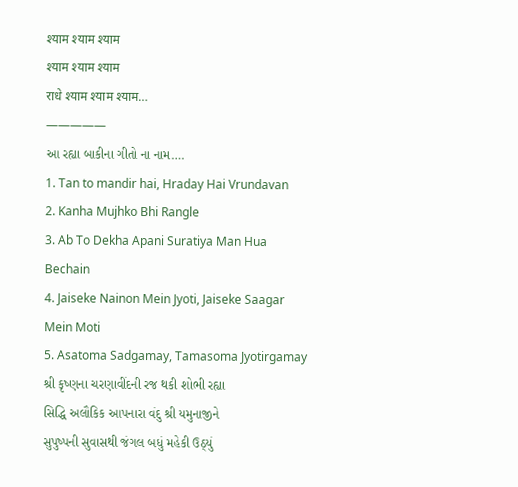श्याम श्याम श्याम
श्याम श्याम श्याम
राधे श्याम श्याम श्याम…
—————
આ રહ્યા બાકીના ગીતો ના નામ….
1. Tan to mandir hai, Hraday Hai Vrundavan
2. Kanha Mujhko Bhi Rangle
3. Ab To Dekha Apani Suratiya Man Hua Bechain
4. Jaiseke Nainon Mein Jyoti, Jaiseke Saagar Mein Moti
5. Asatoma Sadgamay, Tamasoma Jyotirgamay
શ્રી કૃષ્ણના ચરણાવીંદની રજ થકી શોભી રહ્યા
સિદ્ધિ અલૌકિક આપનારા વંદુ શ્રી યમુનાજીને
સુપુષ્પની સુવાસથી જંગલ બધું મહેકી ઉઠ્યું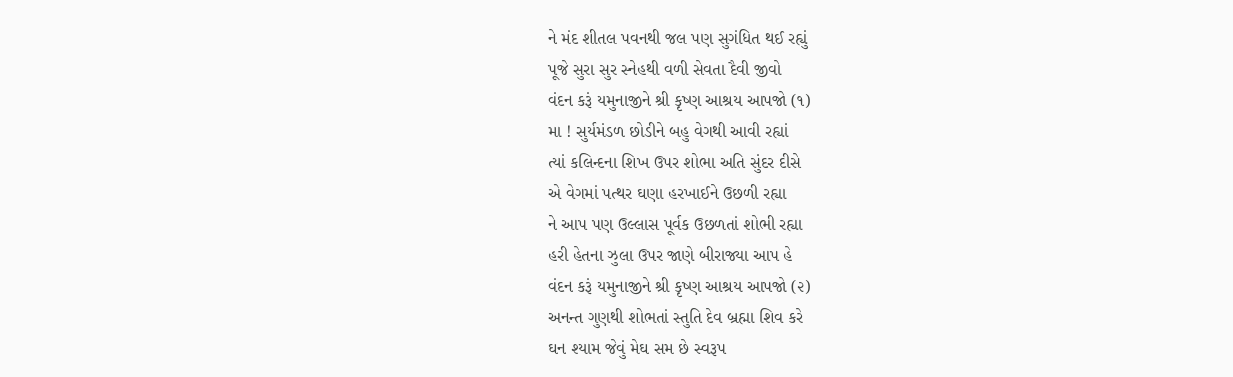ને મંદ શીતલ પવનથી જલ પણ સુગંધિત થઈ રહ્યું
પૂજે સુરા સુર સ્નેહથી વળી સેવતા દૈવી જીવો
વંદન કરૂં યમુનાજીને શ્રી કૃષ્ણ આશ્રય આપજો (૧)
મા ! સુર્યમંડળ છોડીને બહુ વેગથી આવી રહ્યાં
ત્યાં કલિન્દના શિખ ઉપર શોભા અતિ સુંદર દીસે
એ વેગમાં પત્થર ઘણા હરખાઈને ઉછળી રહ્યા
ને આપ પણ ઉલ્લાસ પૂર્વક ઉછળતાં શોભી રહ્યા
હરી હેતના ઝુલા ઉપર જાણે બીરાજ્યા આપ હે
વંદન કરૂં યમુનાજીને શ્રી કૃષ્ણ આશ્રય આપજો (૨)
અનન્ત ગુણથી શોભતાં સ્તુતિ દેવ બ્રહ્મા શિવ કરે
ઘન શ્યામ જેવું મેઘ સમ છે સ્વરૂપ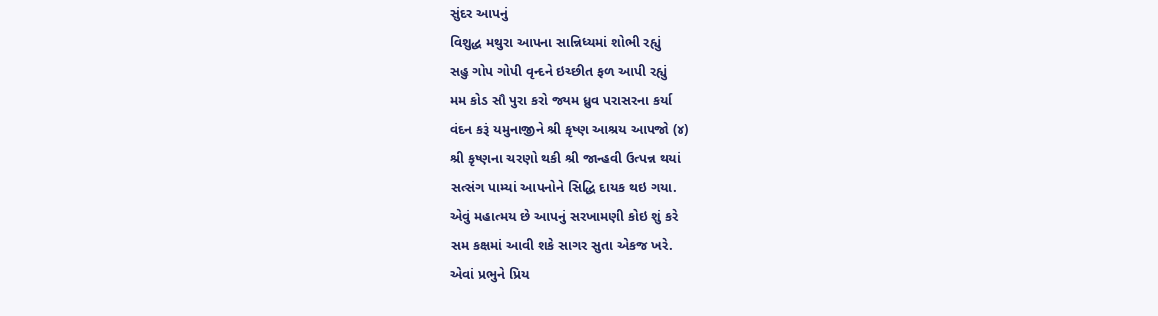સુંદર આપનું
વિશુદ્ધ મથુરા આપના સાન્નિધ્યમાં શોભી રહ્યું
સહુ ગોપ ગોપી વૃન્દને ઇચ્છીત ફળ આપી રહ્યું
મમ કોડ સૌ પુરા કરો જ્યમ ધ્રુવ પરાસરના કર્યા
વંદન કરૂં યમુનાજીને શ્રી કૃષ્ણ આશ્રય આપજો (૪)
શ્રી કૃષ્ણના ચરણો થકી શ્રી જાન્હવી ઉત્પન્ન થયાં
સત્સંગ પામ્યાં આપનોને સિદ્ધિ દાયક થઇ ગયા.
એવું મહાત્મય છે આપનું સરખામણી કોઇ શું કરે
સમ કક્ષમાં આવી શકે સાગર સુતા એકજ ખરે.
એવાં પ્રભુને પ્રિય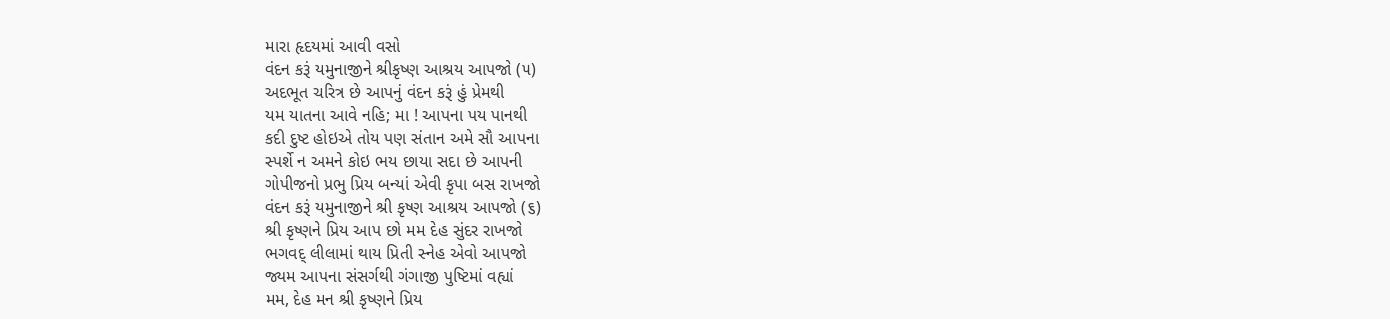મારા હૃદયમાં આવી વસો
વંદન કરૂં યમુનાજીને શ્રીકૃષ્ણ આશ્રય આપજો (૫)
અદભૂત ચરિત્ર છે આપનું વંદન કરૂં હું પ્રેમથી
યમ યાતના આવે નહિ; મા ! આપના પય પાનથી
કદી દુષ્ટ હોઇએ તોય પણ સંતાન અમે સૌ આપના
સ્પર્શે ન અમને કોઇ ભય છાયા સદા છે આપની
ગોપીજનો પ્રભુ પ્રિય બન્યાં એવી કૃપા બસ રાખજો
વંદન કરૂં યમુનાજીને શ્રી કૃષ્ણ આશ્રય આપજો (૬)
શ્રી કૃષ્ણને પ્રિય આપ છો મમ દેહ સુંદર રાખજો
ભગવદ્ લીલામાં થાય પ્રિતી સ્નેહ એવો આપજો
જ્યમ આપના સંસર્ગથી ગંગાજી પુષ્ટિમાં વહ્યાં
મમ, દેહ મન શ્રી કૃષ્ણને પ્રિય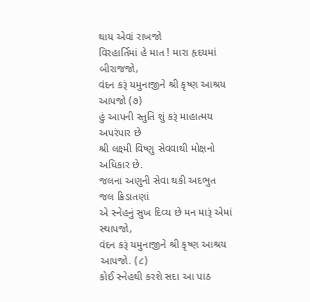થાય એવાં રાખજો
વિરહાર્તિમાં હે માત ! મારા હૃદયમાં બીરાજજો,
વંદન કરૂં યમુનાજીને શ્રી કૃષ્ણ આશ્રય આપજો (૭)
હું આપની સ્તુતિ શું કરૂં માહાત્મય અપરંપાર છે
શ્રી લક્ષ્મી વિષ્ણુ સેવવાથી મોક્ષનો અધિકાર છે.
જલના અણુની સેવા થકી અદભુત જલ ક્રિડાતણાં
એ સ્નેહનું સુખ દિવ્ય છે મન મારૂં એમાં સ્થાપજો,
વંદન કરૂં યમુનાજીને શ્રી કૃષ્ણ આશ્રય આપજો. (૮)
કોઈ સ્નેહથી કરશે સદા આ પાઠ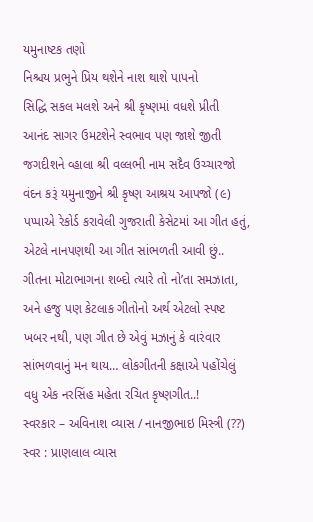યમુનાષ્ટક તણો
નિશ્ચય પ્રભુને પ્રિય થશેને નાશ થાશે પાપનો
સિદ્ધિ સકલ મલશે અને શ્રી કૃષ્ણમાં વધશે પ્રીતી
આનંદ સાગર ઉમટશેને સ્વભાવ પણ જાશે જીતી
જગદીશને વ્હાલા શ્રી વલ્લભી નામ સદૈવ ઉચ્ચારજો
વંદન કરૂં યમુનાજીને શ્રી કૃષ્ણ આશ્રય આપજો (૯)
પપ્પાએ રેકોર્ડ કરાવેલી ગુજરાતી કેસેટમાં આ ગીત હતું, એટલે નાનપણથી આ ગીત સાંભળતી આવી છું.. ગીતના મોટાભાગના શબ્દો ત્યારે તો નો’તા સમઝાતા, અને હજુ પણ કેટલાક ગીતોનો અર્થ એટલો સ્પષ્ટ ખબર નથી, પણ ગીત છે એવું મઝાનું કે વારંવાર સાંભળવાનું મન થાય… લોકગીતની કક્ષાએ પહોંચેલું વધુ એક નરસિંહ મહેતા રચિત કૃષ્ણગીત..!
સ્વરકાર – અવિનાશ વ્યાસ / નાનજીભાઇ મિસ્ત્રી (??)
સ્વર : પ્રાણલાલ વ્યાસ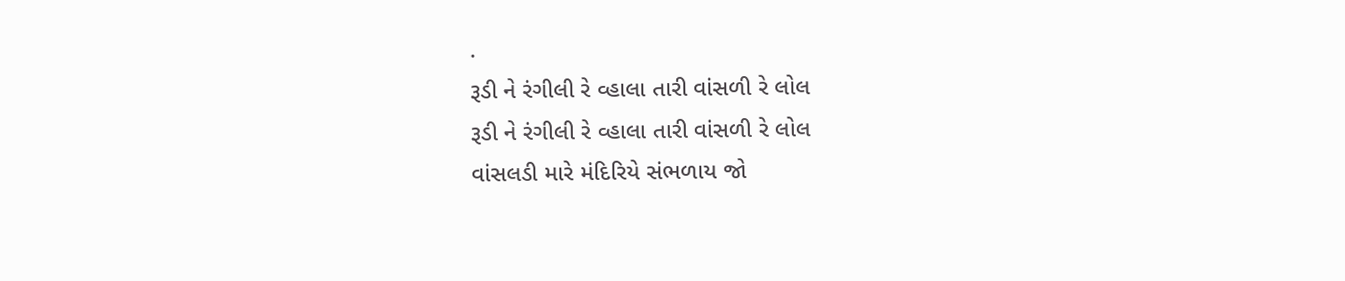.
રૂડી ને રંગીલી રે વ્હાલા તારી વાંસળી રે લોલ
રૂડી ને રંગીલી રે વ્હાલા તારી વાંસળી રે લોલ
વાંસલડી મારે મંદિરિયે સંભળાય જો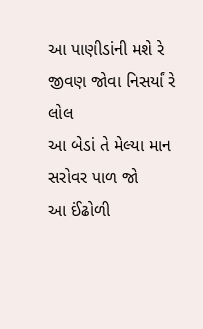આ પાણીડાંની મશે રે જીવણ જોવા નિસર્યાં રે લોલ
આ બેડાં તે મેલ્યા માન સરોવર પાળ જો
આ ઈંઢોળી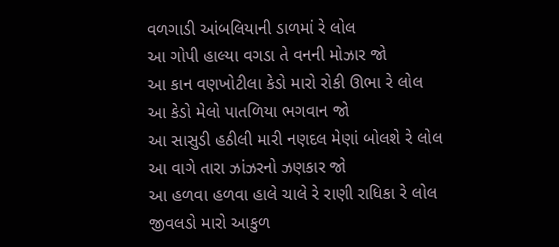વળગાડી આંબલિયાની ડાળમાં રે લોલ
આ ગોપી હાલ્યા વગડા તે વનની મોઝાર જો
આ કાન વણખોટીલા કેડો મારો રોકી ઊભા રે લોલ
આ કેડો મેલો પાતળિયા ભગવાન જો
આ સાસુડી હઠીલી મારી નણદલ મેણાં બોલશે રે લોલ
આ વાગે તારા ઝાંઝરનો ઝણકાર જો
આ હળવા હળવા હાલે ચાલે રે રાણી રાધિકા રે લોલ
જીવલડો મારો આકુળ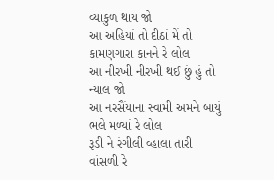વ્યાકુળ થાય જો
આ અહિયાં તો દીઠાં મેં તો કામણગારા કાનને રે લોલ
આ નીરખી નીરખી થઈ છું હું તો ન્યાલ જો
આ નરસૈંયાના સ્વામી અમને બાયું ભલે મળ્યાં રે લોલ
રૂડી ને રંગીલી વ્હાલા તારી વાંસળી રે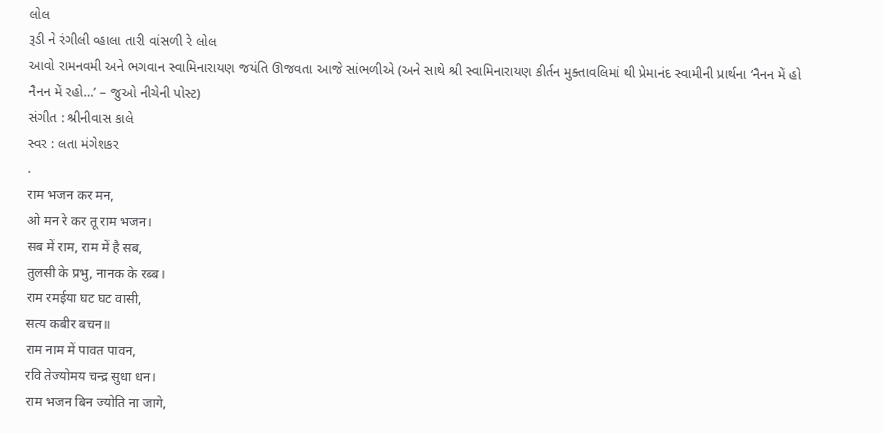લોલ
રૂડી ને રંગીલી વ્હાલા તારી વાંસળી રે લોલ
આવો રામનવમી અને ભગવાન સ્વામિનારાયણ જયંતિ ઊજવતા આજે સાંભળીએ (અને સાથે શ્રી સ્વામિનારાયણ કીર્તન મુક્તાવલિમાં થી પ્રેમાનંદ સ્વામીની પ્રાર્થના ‘નૈનન મેં હો નૈનન મેં રહો…’ – જુઓ નીચેની પોસ્ટ)
સંગીત : શ્રીનીવાસ કાલે
સ્વર : લતા મંગેશકર
.
राम भजन कर मन,
ओ मन रे कर तू राम भजन।
सब में राम, राम में है सब,
तुलसी के प्रभु, नानक के रब्ब।
राम रमईया घट घट वासी,
सत्य कबीर बचन॥
राम नाम में पावत पावन,
रवि तेज्योमय चन्द्र सुधा धन।
राम भजन बिन ज्योति ना जागे,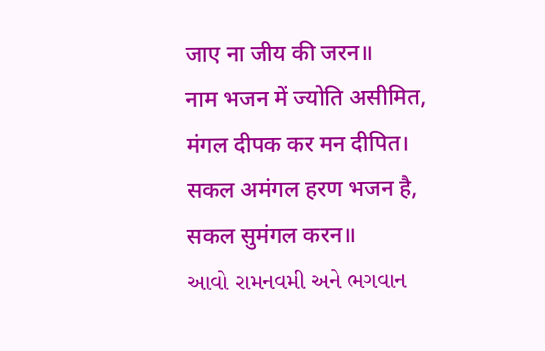जाए ना जीय की जरन॥
नाम भजन में ज्योति असीमित,
मंगल दीपक कर मन दीपित।
सकल अमंगल हरण भजन है,
सकल सुमंगल करन॥
આવો રામનવમી અને ભગવાન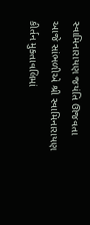સ્વામિનારાયણ જયંતિ ઊજવતા આજે સાંભળીએ શ્રી સ્વામિનારાયણ કીર્તન મુક્તાવલિમાં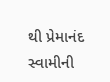થી પ્રેમાનંદ સ્વામીની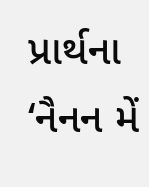પ્રાર્થના ‘નૈનન મેં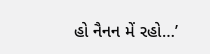હો નૈનન મેં રહો…’